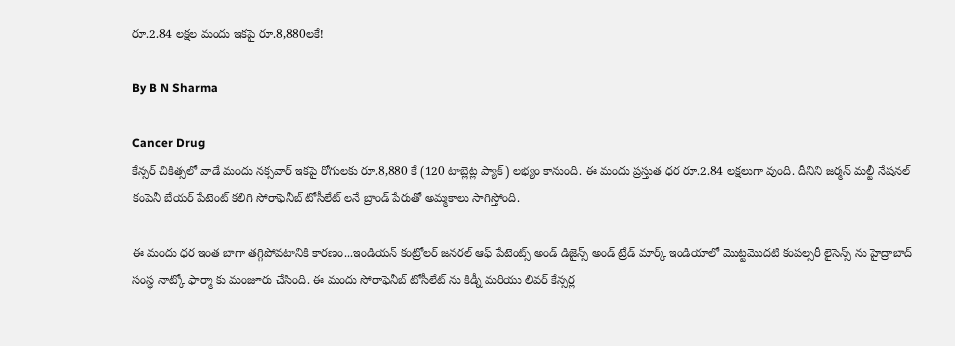రూ.2.84 లక్షల మందు ఇకపై రూ.8,880లకే!

By B N Sharma

Cancer Drug
కేన్సర్ చికిత్సలో వాడే మందు నక్సవార్ ఇకపై రోగులకు రూ.8,880 కే (120 టాబ్లెట్ల ప్యాక్) లభ్యం కానుంది. ఈ మందు ప్రస్తుత ధర రూ.2.84 లక్షలుగా వుంది. దీనిని జర్మన్ మల్టీ నేషనల్ కంపెనీ బేయర్ పేటెంట్ కలిగి సోరాఫెనీబ్ టోసీలేట్ లనే బ్రాండ్ పేరుతో అమ్మకాలు సాగిస్తోంది.

ఈ మందు ధర ఇంత బాగా తగ్గిపోవటానికి కారణం...ఇండియన్ కంట్రోలర్ జనరల్ ఆఫ్ పేటెంట్స్ అండ్ డిజైన్స్ అండ్ ట్రేడ్ మార్క్ ఇండియాలో మొట్టమొదటి కంపల్సరీ లైసెన్స్ ను హైద్రాబాద్ సంస్ధ నాట్కో ఫార్మా కు మంజూరు చేసింది. ఈ మందు సోరాఫెనీబ్ టోసీలేట్ ను కిడ్నీ మరియు లివర్ కేన్సర్ల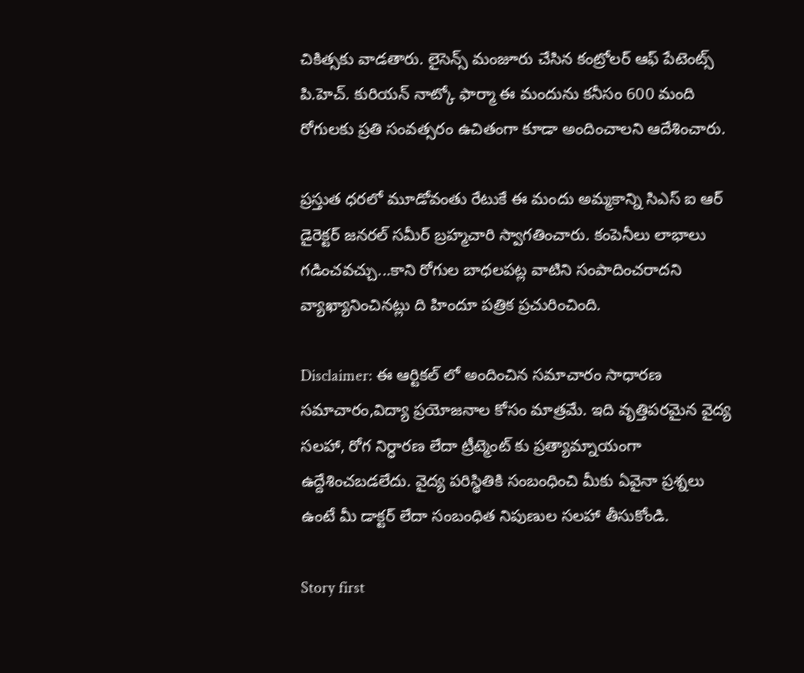చికిత్సకు వాడతారు. లైసెన్స్ మంజూరు చేసిన కంట్రోలర్ ఆఫ్ పేటెంట్స్ పి.హెచ్. కురియన్ నాట్కో ఫార్మా ఈ మందును కనీసం 600 మంది రోగులకు ప్రతి సంవత్సరం ఉచితంగా కూడా అందించాలని ఆదేశించారు.

ప్రస్తుత ధరలో మూడోవంతు రేటుకే ఈ మందు అమ్మకాన్ని సిఎస్ ఐ ఆర్ డైరెక్టర్ జనరల్ సమీర్ బ్రహ్మచారి స్వాగతించారు. కంపెనీలు లాభాలు గడించవచ్చు...కాని రోగుల బాధలపట్ల వాటిని సంపాదించరాదని వ్యాఖ్యానించినట్లు ది హిందూ పత్రిక ప్రచురించింది.

Disclaimer: ఈ ఆర్టికల్ లో అందించిన సమాచారం సాధారణ సమాచారం,విద్యా ప్రయోజనాల కోసం మాత్రమే. ఇది వృత్తిపరమైన వైద్య సలహా, రోగ నిర్ధారణ లేదా ట్రీట్మెంట్ కు ప్రత్యామ్నాయంగా ఉద్దేశించబడలేదు. వైద్య పరిస్థితికి సంబంధించి మీకు ఏవైనా ప్రశ్నలు ఉంటే మీ డాక్టర్ లేదా సంబంధిత నిపుణుల సలహా తీసుకోండి.

Story first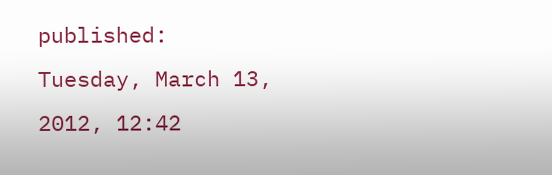published: Tuesday, March 13, 2012, 12:42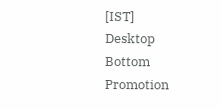[IST]
Desktop Bottom Promotion